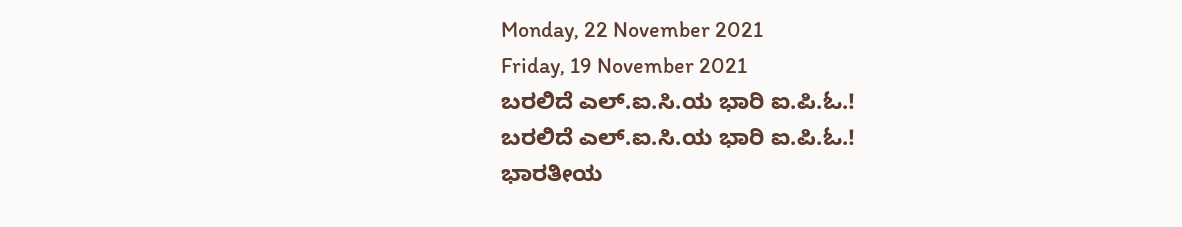Monday, 22 November 2021
Friday, 19 November 2021
ಬರಲಿದೆ ಎಲ್.ಐ.ಸಿ.ಯ ಭಾರಿ ಐ.ಪಿ.ಓ.!
ಬರಲಿದೆ ಎಲ್.ಐ.ಸಿ.ಯ ಭಾರಿ ಐ.ಪಿ.ಓ.!
ಭಾರತೀಯ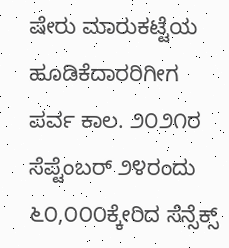ಷೇರು ಮಾರುಕಟ್ಟೆಯ ಹೂಡಿಕೆದಾರರಿಗೀಗ ಪರ್ವ ಕಾಲ. ೨೦೨೧ರ ಸೆಪ್ಟೆಂಬರ್ ೨೪ರಂದು ೬೦,೦೦೦ಕ್ಕೇರಿದ ಸೆನ್ಸೆಕ್ಸ್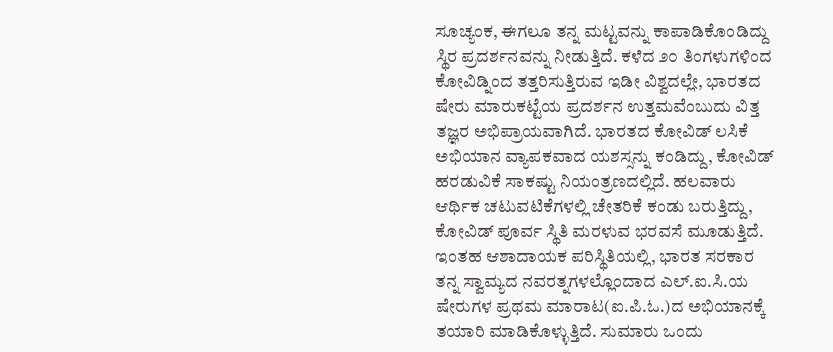ಸೂಚ್ಯಂಕ, ಈಗಲೂ ತನ್ನ ಮಟ್ಟವನ್ನು ಕಾಪಾಡಿಕೊಂಡಿದ್ದು ಸ್ಥಿರ ಪ್ರದರ್ಶನವನ್ನು ನೀಡುತ್ತಿದೆ. ಕಳೆದ ೨೦ ತಿಂಗಳುಗಳಿಂದ ಕೋವಿಡ್ನಿಂದ ತತ್ತರಿಸುತ್ತಿರುವ ಇಡೀ ವಿಶ್ವದಲ್ಲೇ, ಭಾರತದ ಷೇರು ಮಾರುಕಟ್ಟೆಯ ಪ್ರದರ್ಶನ ಉತ್ತಮವೆಂಬುದು ವಿತ್ತ ತಜ್ಞರ ಅಭಿಪ್ರಾಯವಾಗಿದೆ. ಭಾರತದ ಕೋವಿಡ್ ಲಸಿಕೆ ಅಭಿಯಾನ ವ್ಯಾಪಕವಾದ ಯಶಸ್ಸನ್ನು ಕಂಡಿದ್ದು, ಕೋವಿಡ್ ಹರಡುವಿಕೆ ಸಾಕಷ್ಟು ನಿಯಂತ್ರಣದಲ್ಲಿದೆ. ಹಲವಾರು ಆರ್ಥಿಕ ಚಟುವಟಿಕೆಗಳಲ್ಲಿ ಚೇತರಿಕೆ ಕಂಡು ಬರುತ್ತಿದ್ದು, ಕೋವಿಡ್ ಪೂರ್ವ ಸ್ಥಿತಿ ಮರಳುವ ಭರವಸೆ ಮೂಡುತ್ತಿದೆ.
ಇಂತಹ ಆಶಾದಾಯಕ ಪರಿಸ್ಥಿತಿಯಲ್ಲಿ, ಭಾರತ ಸರಕಾರ ತನ್ನ ಸ್ವಾಮ್ಯದ ನವರತ್ನಗಳಲ್ಲೊಂದಾದ ಎಲ್.ಐ.ಸಿ.ಯ ಷೇರುಗಳ ಪ್ರಥಮ ಮಾರಾಟ(ಐ.ಪಿ.ಓ.)ದ ಅಭಿಯಾನಕ್ಕೆ ತಯಾರಿ ಮಾಡಿಕೊಳ್ಳುತ್ತಿದೆ. ಸುಮಾರು ಒಂದು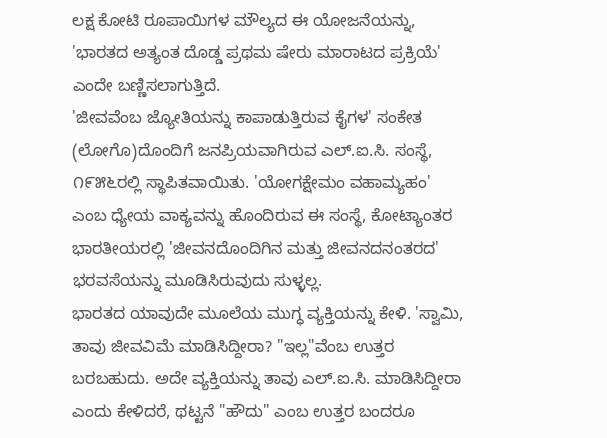ಲಕ್ಷ ಕೋಟಿ ರೂಪಾಯಿಗಳ ಮೌಲ್ಯದ ಈ ಯೋಜನೆಯನ್ನು, 'ಭಾರತದ ಅತ್ಯಂತ ದೊಡ್ಡ ಪ್ರಥಮ ಷೇರು ಮಾರಾಟದ ಪ್ರಕ್ರಿಯೆ' ಎಂದೇ ಬಣ್ಣಿಸಲಾಗುತ್ತಿದೆ.
'ಜೀವವೆಂಬ ಜ್ಯೋತಿಯನ್ನು ಕಾಪಾಡುತ್ತಿರುವ ಕೈಗಳ' ಸಂಕೇತ (ಲೋಗೊ)ದೊಂದಿಗೆ ಜನಪ್ರಿಯವಾಗಿರುವ ಎಲ್.ಐ.ಸಿ. ಸಂಸ್ಥೆ, ೧೯೫೬ರಲ್ಲಿ ಸ್ಥಾಪಿತವಾಯಿತು. 'ಯೋಗಕ್ಷೇಮಂ ವಹಾಮ್ಯಹಂ' ಎಂಬ ಧ್ಯೇಯ ವಾಕ್ಯವನ್ನು ಹೊಂದಿರುವ ಈ ಸಂಸ್ಥೆ, ಕೋಟ್ಯಾಂತರ ಭಾರತೀಯರಲ್ಲಿ 'ಜೀವನದೊಂದಿಗಿನ ಮತ್ತು ಜೀವನದನಂತರದ' ಭರವಸೆಯನ್ನು ಮೂಡಿಸಿರುವುದು ಸುಳ್ಳಲ್ಲ.
ಭಾರತದ ಯಾವುದೇ ಮೂಲೆಯ ಮುಗ್ಧ ವ್ಯಕ್ತಿಯನ್ನು ಕೇಳಿ. 'ಸ್ವಾಮಿ, ತಾವು ಜೀವವಿಮೆ ಮಾಡಿಸಿದ್ದೀರಾ? "ಇಲ್ಲ"ವೆಂಬ ಉತ್ತರ ಬರಬಹುದು. ಅದೇ ವ್ಯಕ್ತಿಯನ್ನು ತಾವು ಎಲ್.ಐ.ಸಿ. ಮಾಡಿಸಿದ್ದೀರಾ ಎಂದು ಕೇಳಿದರೆ, ಥಟ್ಟನೆ "ಹೌದು" ಎಂಬ ಉತ್ತರ ಬಂದರೂ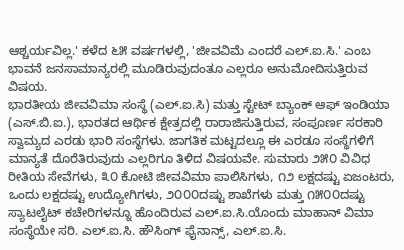ಆಶ್ಚರ್ಯವಿಲ್ಲ.' ಕಳೆದ ೬೫ ವರ್ಷಗಳಲ್ಲಿ, 'ಜೀವವಿಮೆ ಎಂದರೆ ಎಲ್.ಐ.ಸಿ.' ಎಂಬ ಭಾವನೆ ಜನಸಾಮಾನ್ಯರಲ್ಲಿ ಮೂಡಿರುವುದಂತೂ ಎಲ್ಲರೂ ಅನುಮೋದಿಸುತ್ತಿರುವ ವಿಷಯ.
ಭಾರತೀಯ ಜೀವವಿಮಾ ಸಂಸ್ಥೆ (ಎಲ್.ಐ.ಸಿ) ಮತ್ತು ಸ್ಟೇಟ್ ಬ್ಯಾಂಕ್ ಆಫ್ ಇಂಡಿಯಾ (ಎಸ್.ಬಿ.ಐ.), ಭಾರತದ ಆರ್ಥಿಕ ಕ್ಷೇತ್ರದಲ್ಲಿ ರಾರಾಜಿಸುತ್ತಿರುವ, ಸಂಪೂರ್ಣ ಸರಕಾರಿ ಸ್ವಾಮ್ಯದ ಎರಡು ಭಾರಿ ಸಂಸ್ಥೆಗಳು. ಜಾಗತಿಕ ಮಟ್ಟದಲ್ಲೂ ಈ ಎರಡೂ ಸಂಸ್ಥೆಗಳಿಗೆ ಮಾನ್ಯತೆ ದೊರೆತಿರುವುದು ಎಲ್ಲರಿಗೂ ತಿಳಿದ ವಿಷಯವೇ. ಸುಮಾರು ೨೫೦ ವಿವಿಧ ರೀತಿಯ ಸೇವೆಗಳು, ೩೦ ಕೋಟಿ ಜೀವವಿಮಾ ಪಾಲಿಸಿಗಳು, ೧೨ ಲಕ್ಷದಷ್ಟು ಏಜಂಟರು, ಒಂದು ಲಕ್ಷದಷ್ಟು ಉದ್ಯೋಗಿಗಳು, ೨೦೦೦ದಷ್ಟು ಶಾಖೆಗಳು ಮತ್ತು ೧೫೦೦ದಷ್ಟು ಸ್ಯಾಟಲೈಟ್ ಕಚೇರಿಗಳನ್ನೂ ಹೊಂದಿರುವ ಎಲ್.ಐ.ಸಿ.ಯೊಂದು ಮಾಹಾನ್ ವಿಮಾ ಸಂಸ್ಥೆಯೇ ಸರಿ. ಎಲ್.ಐ.ಸಿ. ಹೌಸಿಂಗ್ ಫೈನಾನ್ಸ್, ಎಲ್.ಐ.ಸಿ.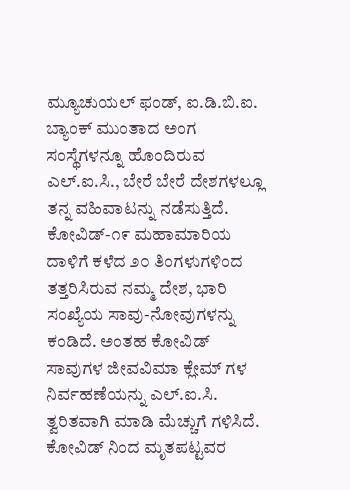ಮ್ಯೂಚುಯಲ್ ಫಂಡ್, ಐ.ಡಿ.ಬಿ.ಐ. ಬ್ಯಾಂಕ್ ಮುಂತಾದ ಅಂಗ ಸಂಸ್ಥೆಗಳನ್ನೂ ಹೊಂದಿರುವ ಎಲ್.ಐ.ಸಿ., ಬೇರೆ ಬೇರೆ ದೇಶಗಳಲ್ಲೂ ತನ್ನ ವಹಿವಾಟನ್ನು ನಡೆಸುತ್ತಿದೆ.
ಕೋವಿಡ್-೧೯ ಮಹಾಮಾರಿಯ ದಾಳಿಗೆ ಕಳೆದ ೨೦ ತಿಂಗಳುಗಳಿಂದ ತತ್ತರಿಸಿರುವ ನಮ್ಮ ದೇಶ, ಭಾರಿ ಸಂಖ್ಯೆಯ ಸಾವು-ನೋವುಗಳನ್ನು ಕಂಡಿದೆ. ಅಂತಹ ಕೋವಿಡ್ ಸಾವುಗಳ ಜೀವವಿಮಾ ಕ್ಲೇಮ್ ಗಳ ನಿರ್ವಹಣೆಯನ್ನು ಎಲ್.ಐ.ಸಿ. ತ್ವರಿತವಾಗಿ ಮಾಡಿ ಮೆಚ್ಚುಗೆ ಗಳಿಸಿದೆ. ಕೋವಿಡ್ ನಿಂದ ಮೃತಪಟ್ಟವರ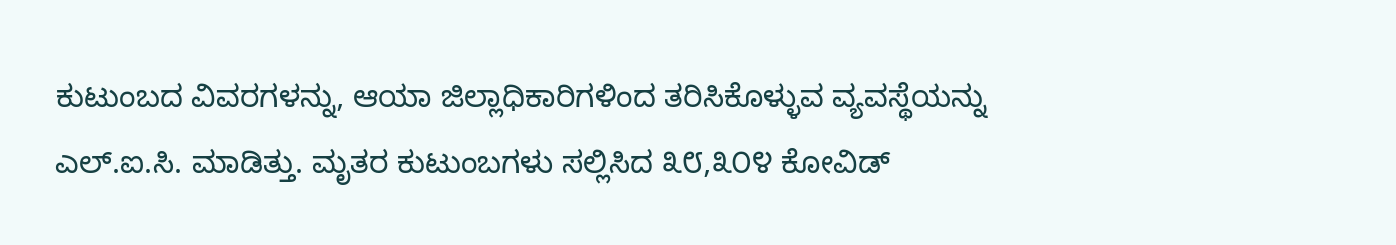ಕುಟುಂಬದ ವಿವರಗಳನ್ನು, ಆಯಾ ಜಿಲ್ಲಾಧಿಕಾರಿಗಳಿಂದ ತರಿಸಿಕೊಳ್ಳುವ ವ್ಯವಸ್ಥೆಯನ್ನು ಎಲ್.ಐ.ಸಿ. ಮಾಡಿತ್ತು. ಮೃತರ ಕುಟುಂಬಗಳು ಸಲ್ಲಿಸಿದ ೩೮,೩೦೪ ಕೋವಿಡ್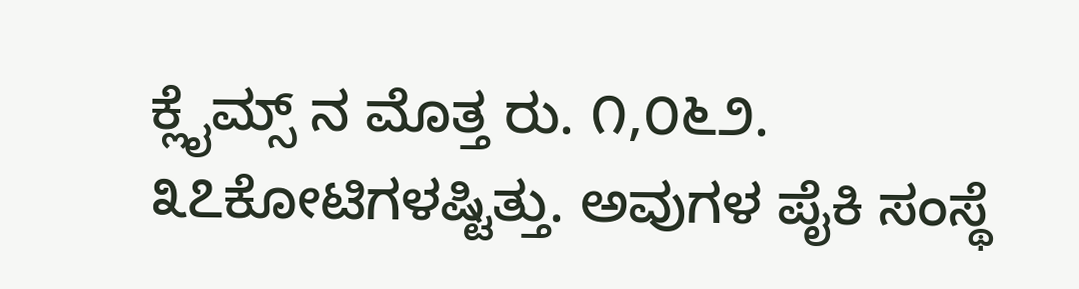ಕ್ಲೈಮ್ಸ್ ನ ಮೊತ್ತ ರು. ೧,೦೬೨. ೩೭ಕೋಟಿಗಳಷ್ಟಿತ್ತು. ಅವುಗಳ ಪೈಕಿ ಸಂಸ್ಥೆ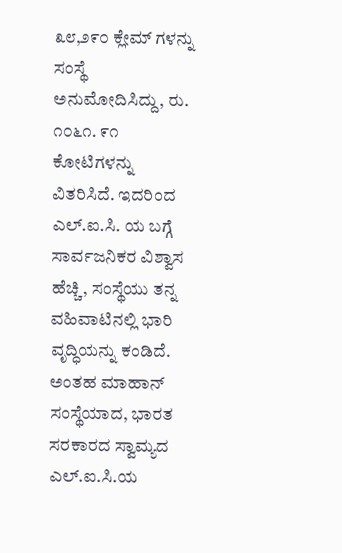೩೮,೨೯೦ ಕ್ಲೇಮ್ ಗಳನ್ನು ಸಂಸ್ಥೆ ಅನುಮೋದಿಸಿದ್ದು, ರು. ೧೦೬೧. ೯೧ ಕೋಟಿಗಳನ್ನು ವಿತರಿಸಿದೆ. ಇದರಿಂದ ಎಲ್.ಐ.ಸಿ. ಯ ಬಗ್ಗೆ ಸಾರ್ವಜನಿಕರ ವಿಶ್ವಾಸ ಹೆಚ್ಚಿ, ಸಂಸ್ಥೆಯು ತನ್ನ ವಹಿವಾಟಿನಲ್ಲಿ ಭಾರಿ ವೃದ್ಧಿಯನ್ನು ಕಂಡಿದೆ.
ಅಂತಹ ಮಾಹಾನ್ ಸಂಸ್ಥೆಯಾದ, ಭಾರತ ಸರಕಾರದ ಸ್ವಾಮ್ಯದ ಎಲ್.ಐ.ಸಿ.ಯ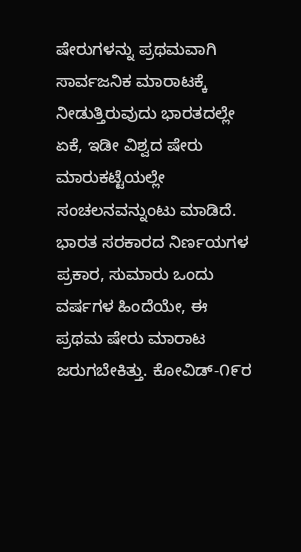ಷೇರುಗಳನ್ನು ಪ್ರಥಮವಾಗಿ ಸಾರ್ವಜನಿಕ ಮಾರಾಟಕ್ಕೆ ನೀಡುತ್ತಿರುವುದು ಭಾರತದಲ್ಲೇ ಏಕೆ, ಇಡೀ ವಿಶ್ವದ ಷೇರು ಮಾರುಕಟ್ಟೆಯಲ್ಲೇ ಸಂಚಲನವನ್ನುಂಟು ಮಾಡಿದೆ. ಭಾರತ ಸರಕಾರದ ನಿರ್ಣಯಗಳ ಪ್ರಕಾರ, ಸುಮಾರು ಒಂದು ವರ್ಷಗಳ ಹಿಂದೆಯೇ, ಈ ಪ್ರಥಮ ಷೇರು ಮಾರಾಟ ಜರುಗಬೇಕಿತ್ತು. ಕೋವಿಡ್-೧೯ರ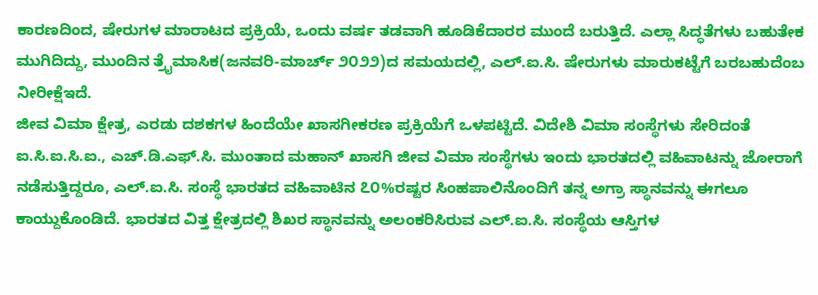ಕಾರಣದಿಂದ, ಷೇರುಗಳ ಮಾರಾಟದ ಪ್ರಕ್ರಿಯೆ, ಒಂದು ವರ್ಷ ತಡವಾಗಿ ಹೂಡಿಕೆದಾರರ ಮುಂದೆ ಬರುತ್ತಿದೆ. ಎಲ್ಲಾ ಸಿದ್ಧತೆಗಳು ಬಹುತೇಕ ಮುಗಿದಿದ್ದು, ಮುಂದಿನ ತ್ರೈಮಾಸಿಕ(ಜನವರಿ-ಮಾರ್ಚ್ ೨೦೨೨)ದ ಸಮಯದಲ್ಲಿ, ಎಲ್.ಐ.ಸಿ. ಷೇರುಗಳು ಮಾರುಕಟ್ಟೆಗೆ ಬರಬಹುದೆಂಬ ನೀರೀಕ್ಷೆಇದೆ.
ಜೀವ ವಿಮಾ ಕ್ಷೇತ್ರ, ಎರಡು ದಶಕಗಳ ಹಿಂದೆಯೇ ಖಾಸಗೀಕರಣ ಪ್ರಕ್ರಿಯೆಗೆ ಒಳಪಟ್ಟಿದೆ. ವಿದೇಶಿ ವಿಮಾ ಸಂಸ್ಥೆಗಳು ಸೇರಿದಂತೆ ಐ.ಸಿ.ಐ.ಸಿ.ಐ., ಎಚ್.ಡಿ.ಎಫ್.ಸಿ. ಮುಂತಾದ ಮಹಾನ್ ಖಾಸಗಿ ಜೀವ ವಿಮಾ ಸಂಸ್ಥೆಗಳು ಇಂದು ಭಾರತದಲ್ಲಿ ವಹಿವಾಟನ್ನು ಜೋರಾಗೆ ನಡೆಸುತ್ತಿದ್ದರೂ, ಎಲ್.ಐ.ಸಿ. ಸಂಸ್ಥೆ ಭಾರತದ ವಹಿವಾಟಿನ ೭೦%ರಷ್ಟರ ಸಿಂಹಪಾಲಿನೊಂದಿಗೆ ತನ್ನ ಅಗ್ರಾ ಸ್ಥಾನವನ್ನು ಈಗಲೂ ಕಾಯ್ದುಕೊಂಡಿದೆ. ಭಾರತದ ವಿತ್ತ ಕ್ಷೇತ್ರದಲ್ಲಿ ಶಿಖರ ಸ್ಥಾನವನ್ನು ಅಲಂಕರಿಸಿರುವ ಎಲ್.ಐ.ಸಿ. ಸಂಸ್ಥೆಯ ಆಸ್ತಿಗಳ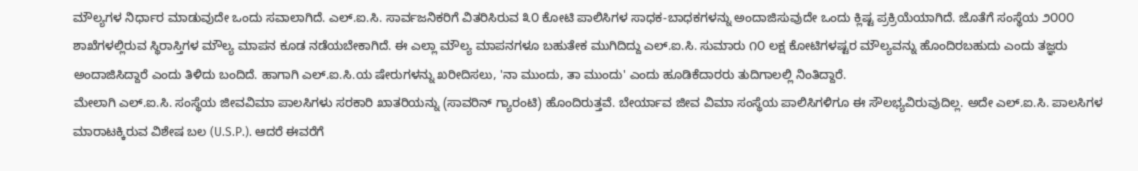ಮೌಲ್ಯಗಳ ನಿರ್ಧಾರ ಮಾಡುವುದೇ ಒಂದು ಸವಾಲಾಗಿದೆ. ಎಲ್.ಐ.ಸಿ. ಸಾರ್ವಜನಿಕರಿಗೆ ವಿತರಿಸಿರುವ ೩೦ ಕೋಟಿ ಪಾಲಿಸಿಗಳ ಸಾಧಕ-ಬಾಧಕಗಳನ್ನು ಅಂದಾಜಿಸುವುದೇ ಒಂದು ಕ್ಲಿಷ್ಟ ಪ್ರಕ್ರಿಯೆಯಾಗಿದೆ. ಜೊತೆಗೆ ಸಂಸ್ಥೆಯ ೨೦೦೦ ಶಾಖೆಗಳಲ್ಲಿರುವ ಸ್ಥಿರಾಸ್ತಿಗಳ ಮೌಲ್ಯ ಮಾಪನ ಕೂಡ ನಡೆಯಬೇಕಾಗಿದೆ. ಈ ಎಲ್ಲಾ ಮೌಲ್ಯ ಮಾಪನಗಳೂ ಬಹುತೇಕ ಮುಗಿದಿದ್ದು ಎಲ್.ಐ.ಸಿ. ಸುಮಾರು ೧೦ ಲಕ್ಷ ಕೋಟಿಗಳಷ್ಟರ ಮೌಲ್ಯವನ್ನು ಹೊಂದಿರಬಹುದು ಎಂದು ತಜ್ಞರು ಅಂದಾಜಿಸಿದ್ದಾರೆ ಎಂದು ತಿಳಿದು ಬಂದಿದೆ. ಹಾಗಾಗಿ ಎಲ್.ಐ.ಸಿ.ಯ ಷೇರುಗಳನ್ನು ಖರೀದಿಸಲು, 'ನಾ ಮುಂದು, ತಾ ಮುಂದು' ಎಂದು ಹೂಡಿಕೆದಾರರು ತುದಿಗಾಲಲ್ಲಿ ನಿಂತಿದ್ದಾರೆ.
ಮೇಲಾಗಿ ಎಲ್.ಐ.ಸಿ. ಸಂಸ್ಥೆಯ ಜೀವವಿಮಾ ಪಾಲಸಿಗಳು ಸರಕಾರಿ ಖಾತರಿಯನ್ನು (ಸಾವರಿನ್ ಗ್ಯಾರಂಟಿ) ಹೊಂದಿರುತ್ತವೆ. ಬೇರ್ಯಾವ ಜೀವ ವಿಮಾ ಸಂಸ್ಥೆಯ ಪಾಲಿಸಿಗಳಿಗೂ ಈ ಸೌಲಭ್ಯವಿರುವುದಿಲ್ಲ. ಅದೇ ಎಲ್.ಐ.ಸಿ. ಪಾಲಸಿಗಳ ಮಾರಾಟಕ್ಕಿರುವ ವಿಶೇಷ ಬಲ (U.S.P.). ಆದರೆ ಈವರೆಗೆ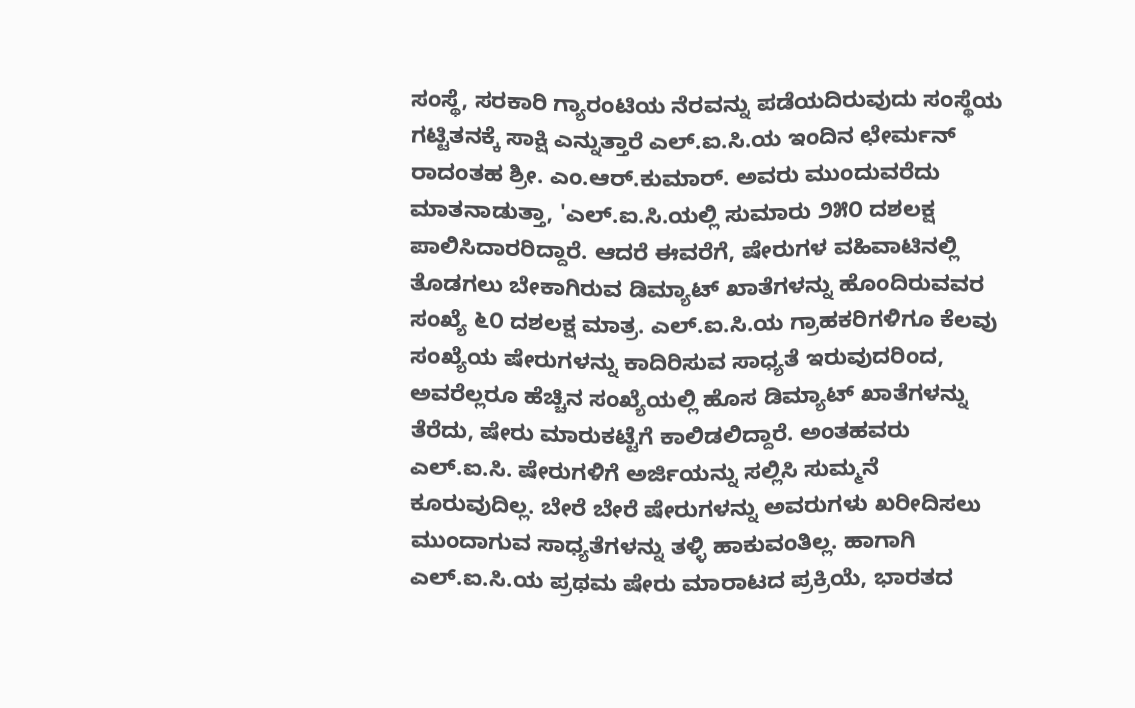ಸಂಸ್ಥೆ, ಸರಕಾರಿ ಗ್ಯಾರಂಟಿಯ ನೆರವನ್ನು ಪಡೆಯದಿರುವುದು ಸಂಸ್ಥೆಯ ಗಟ್ಟಿತನಕ್ಕೆ ಸಾಕ್ಷಿ ಎನ್ನುತ್ತಾರೆ ಎಲ್.ಐ.ಸಿ.ಯ ಇಂದಿನ ಛೇರ್ಮನ್ ರಾದಂತಹ ಶ್ರೀ. ಎಂ.ಆರ್.ಕುಮಾರ್. ಅವರು ಮುಂದುವರೆದು ಮಾತನಾಡುತ್ತಾ, 'ಎಲ್.ಐ.ಸಿ.ಯಲ್ಲಿ ಸುಮಾರು ೨೫೦ ದಶಲಕ್ಷ ಪಾಲಿಸಿದಾರರಿದ್ದಾರೆ. ಆದರೆ ಈವರೆಗೆ, ಷೇರುಗಳ ವಹಿವಾಟಿನಲ್ಲಿ ತೊಡಗಲು ಬೇಕಾಗಿರುವ ಡಿಮ್ಯಾಟ್ ಖಾತೆಗಳನ್ನು ಹೊಂದಿರುವವರ ಸಂಖ್ಯೆ ೬೦ ದಶಲಕ್ಷ ಮಾತ್ರ. ಎಲ್.ಐ.ಸಿ.ಯ ಗ್ರಾಹಕರಿಗಳಿಗೂ ಕೆಲವು ಸಂಖ್ಯೆಯ ಷೇರುಗಳನ್ನು ಕಾದಿರಿಸುವ ಸಾಧ್ಯತೆ ಇರುವುದರಿಂದ, ಅವರೆಲ್ಲರೂ ಹೆಚ್ಚಿನ ಸಂಖ್ಯೆಯಲ್ಲಿ ಹೊಸ ಡಿಮ್ಯಾಟ್ ಖಾತೆಗಳನ್ನು ತೆರೆದು, ಷೇರು ಮಾರುಕಟ್ಟೆಗೆ ಕಾಲಿಡಲಿದ್ದಾರೆ. ಅಂತಹವರು ಎಲ್.ಐ.ಸಿ. ಷೇರುಗಳಿಗೆ ಅರ್ಜಿಯನ್ನು ಸಲ್ಲಿಸಿ ಸುಮ್ಮನೆ ಕೂರುವುದಿಲ್ಲ. ಬೇರೆ ಬೇರೆ ಷೇರುಗಳನ್ನು ಅವರುಗಳು ಖರೀದಿಸಲು ಮುಂದಾಗುವ ಸಾಧ್ಯತೆಗಳನ್ನು ತಳ್ಳಿ ಹಾಕುವಂತಿಲ್ಲ. ಹಾಗಾಗಿ ಎಲ್.ಐ.ಸಿ.ಯ ಪ್ರಥಮ ಷೇರು ಮಾರಾಟದ ಪ್ರಕ್ರಿಯೆ, ಭಾರತದ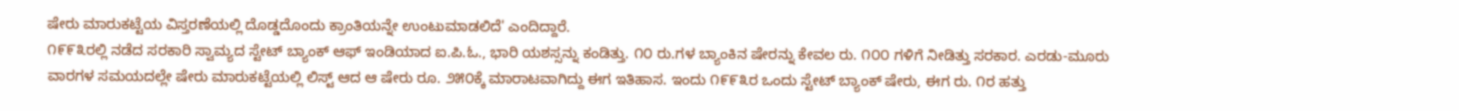ಷೇರು ಮಾರುಕಟ್ಟೆಯ ವಿಸ್ತರಣೆಯಲ್ಲಿ ದೊಡ್ಡದೊಂದು ಕ್ರಾಂತಿಯನ್ನೇ ಉಂಟುಮಾಡಲಿದೆ' ಎಂದಿದ್ದಾರೆ.
೧೯೯೩ರಲ್ಲಿ ನಡೆದ ಸರಕಾರಿ ಸ್ವಾಮ್ಯದ ಸ್ಟೇಟ್ ಬ್ಯಾಂಕ್ ಆಫ್ ಇಂಡಿಯಾದ ಐ.ಪಿ.ಓ., ಭಾರಿ ಯಶಸ್ಸನ್ನು ಕಂಡಿತ್ತು. ೧೦ ರು.ಗಳ ಬ್ಯಾಂಕಿನ ಷೇರನ್ನು ಕೇವಲ ರು. ೧೦೦ ಗಳಿಗೆ ನೀಡಿತ್ತು ಸರಕಾರ. ಎರಡು-ಮೂರು ವಾರಗಳ ಸಮಯದಲ್ಲೇ ಷೇರು ಮಾರುಕಟ್ಟೆಯಲ್ಲಿ ಲಿಸ್ಟ್ ಆದ ಆ ಷೇರು ರೂ. ೨೫೦ಕ್ಕೆ ಮಾರಾಟವಾಗಿದ್ದು ಈಗ ಇತಿಹಾಸ. ಇಂದು ೧೯೯೩ರ ಒಂದು ಸ್ಟೇಟ್ ಬ್ಯಾಂಕ್ ಷೇರು, ಈಗ ರು. ೧ರ ಹತ್ತು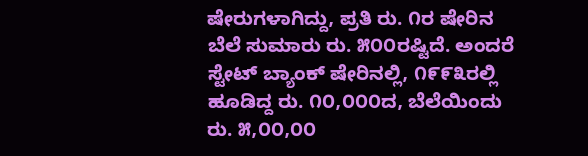ಷೇರುಗಳಾಗಿದ್ದು, ಪ್ರತಿ ರು. ೧ರ ಷೇರಿನ ಬೆಲೆ ಸುಮಾರು ರು. ೫೦೦ರಷ್ಟಿದೆ. ಅಂದರೆ ಸ್ಟೇಟ್ ಬ್ಯಾಂಕ್ ಷೇರಿನಲ್ಲಿ, ೧೯೯೩ರಲ್ಲಿ ಹೂಡಿದ್ದ ರು. ೧೦,೦೦೦ದ, ಬೆಲೆಯಿಂದು ರು. ೫,೦೦,೦೦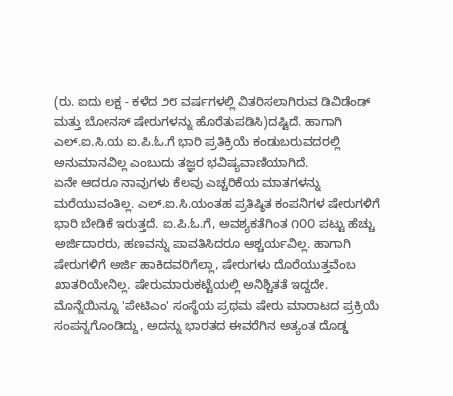(ರು. ಐದು ಲಕ್ಷ - ಕಳೆದ ೨೮ ವರ್ಷಗಳಲ್ಲಿ ವಿತರಿಸಲಾಗಿರುವ ಡಿವಿಡೆಂಡ್ ಮತ್ತು ಬೋನಸ್ ಷೇರುಗಳನ್ನು ಹೊರೆತುಪಡಿಸಿ)ದಷ್ಟಿದೆ. ಹಾಗಾಗಿ ಎಲ್.ಐ.ಸಿ.ಯ ಐ.ಪಿ.ಓ.ಗೆ ಭಾರಿ ಪ್ರತಿಕ್ರಿಯೆ ಕಂಡುಬರುವದರಲ್ಲಿ ಅನುಮಾನವಿಲ್ಲ ಎಂಬುದು ತಜ್ಞರ ಭವಿಷ್ಯವಾಣಿಯಾಗಿದೆ.
ಏನೇ ಆದರೂ ನಾವುಗಳು ಕೆಲವು ಎಚ್ಚರಿಕೆಯ ಮಾತಗಳನ್ನು ಮರೆಯುವಂತಿಲ್ಲ. ಎಲ್.ಐ.ಸಿ.ಯಂತಹ ಪ್ರತಿಷ್ಠಿತ ಕಂಪನಿಗಳ ಷೇರುಗಳಿಗೆ ಭಾರಿ ಬೇಡಿಕೆ ಇರುತ್ತದೆ. ಐ.ಪಿ.ಓ.ಗೆ, ಅವಶ್ಯಕತೆಗಿಂತ ೧೦೦ ಪಟ್ಟು ಹೆಚ್ಚು ಅರ್ಜಿದಾರರು, ಹಣವನ್ನು ಪಾವತಿಸಿದರೂ ಆಶ್ಚರ್ಯವಿಲ್ಲ. ಹಾಗಾಗಿ ಷೇರುಗಳಿಗೆ ಅರ್ಜಿ ಹಾಕಿದವರಿಗೆಲ್ಲಾ, ಷೇರುಗಳು ದೊರೆಯುತ್ತವೆಂಬ ಖಾತರಿಯೇನಿಲ್ಲ. ಷೇರುಮಾರುಕಟ್ಟೆಯಲ್ಲಿ ಅನಿಶ್ಚಿತತೆ ಇದ್ದದೇ. ಮೊನ್ನೆಯಿನ್ನೂ 'ಪೇಟಿಎಂ' ಸಂಸ್ಥೆಯ ಪ್ರಥಮ ಷೇರು ಮಾರಾಟದ ಪ್ರಕ್ರಿಯೆ ಸಂಪನ್ನಗೊಂಡಿದ್ದು, ಅದನ್ನು ಭಾರತದ ಈವರೆಗಿನ ಅತ್ಯಂತ ದೊಡ್ಡ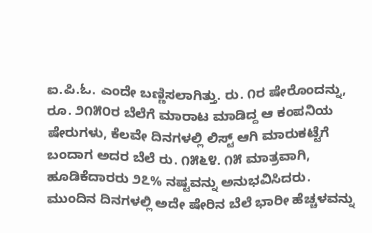ಐ.ಪಿ.ಓ. ಎಂದೇ ಬಣ್ಣಿಸಲಾಗಿತ್ತು. ರು. ೧ರ ಷೇರೊಂದನ್ನು, ರೂ. ೨೧೫೦ರ ಬೆಲೆಗೆ ಮಾರಾಟ ಮಾಡಿದ್ದ ಆ ಕಂಪನಿಯ ಷೇರುಗಳು, ಕೆಲವೇ ದಿನಗಳಲ್ಲಿ ಲಿಸ್ಟ್ ಆಗಿ ಮಾರುಕಟ್ಟೆಗೆ ಬಂದಾಗ ಅದರ ಬೆಲೆ ರು. ೧೫೬೪. ೧೫ ಮಾತ್ರವಾಗಿ, ಹೂಡಿಕೆದಾರರು ೨೭% ನಷ್ಟವನ್ನು ಅನುಭವಿಸಿದರು. ಮುಂದಿನ ದಿನಗಳಲ್ಲಿ ಅದೇ ಷೇರಿನ ಬೆಲೆ ಭಾರೀ ಹೆಚ್ಚಳವನ್ನು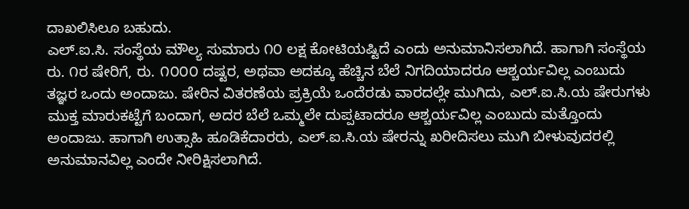ದಾಖಲಿಸಿಲೂ ಬಹುದು.
ಎಲ್.ಐ.ಸಿ. ಸಂಸ್ಥೆಯ ಮೌಲ್ಯ ಸುಮಾರು ೧೦ ಲಕ್ಷ ಕೋಟಿಯಷ್ಟಿದೆ ಎಂದು ಅನುಮಾನಿಸಲಾಗಿದೆ. ಹಾಗಾಗಿ ಸಂಸ್ಥೆಯ ರು. ೧ರ ಷೇರಿಗೆ, ರು. ೧೦೦೦ ದಷ್ಟರ, ಅಥವಾ ಅದಕ್ಕೂ ಹೆಚ್ಚಿನ ಬೆಲೆ ನಿಗದಿಯಾದರೂ ಆಶ್ಚರ್ಯವಿಲ್ಲ ಎಂಬುದು ತಜ್ಞರ ಒಂದು ಅಂದಾಜು. ಷೇರಿನ ವಿತರಣೆಯ ಪ್ರಕ್ರಿಯೆ ಒಂದೆರಡು ವಾರದಲ್ಲೇ ಮುಗಿದು, ಎಲ್.ಐ.ಸಿ.ಯ ಷೇರುಗಳು ಮುಕ್ತ ಮಾರುಕಟ್ಟೆಗೆ ಬಂದಾಗ, ಅದರ ಬೆಲೆ ಒಮ್ಮಲೇ ದುಪ್ಪಟಾದರೂ ಆಶ್ಚರ್ಯವಿಲ್ಲ ಎಂಬುದು ಮತ್ತೊಂದು ಅಂದಾಜು. ಹಾಗಾಗಿ ಉತ್ಸಾಹಿ ಹೂಡಿಕೆದಾರರು, ಎಲ್.ಐ.ಸಿ.ಯ ಷೇರನ್ನು ಖರೀದಿಸಲು ಮುಗಿ ಬೀಳುವುದರಲ್ಲಿ ಅನುಮಾನವಿಲ್ಲ ಎಂದೇ ನೀರಿಕ್ಷಿಸಲಾಗಿದೆ.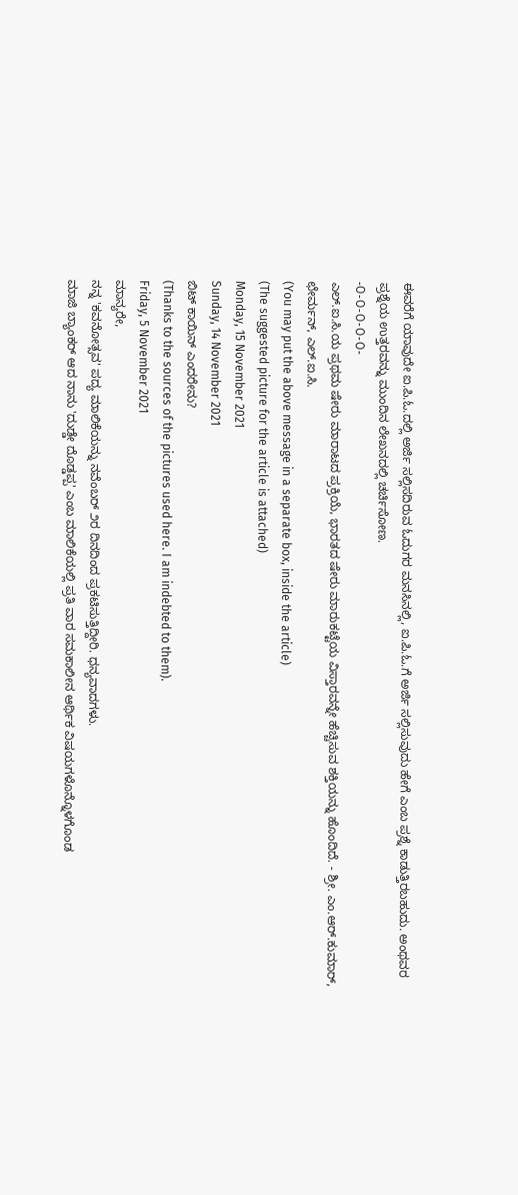ಈವರೆಗೆ ಯಾವುದೇ ಐ.ಪಿ.ಓ.ದಲ್ಲಿ ಅರ್ಜಿ ಸಲ್ಲಿಸದಿರುವ ಓದುಗರ ಮನಸಿನಲ್ಲಿ, ಐ.ಪಿ.ಓ.ಗೆ ಅರ್ಜಿ ಸಲ್ಲಿಸುವುದು ಹೇಗೆ ಎಂಬ ಪ್ರಶ್ನೆ ಕಾಡುತ್ತಿರಬಹುದು. ಅಂಥವರ ಪ್ರಶ್ನೆಯ ಉತ್ತರವನ್ನು ಮುಂದಿನ ಲೇಖನದಲ್ಲಿ ಚರ್ಚಿಸೋಣ.
-೦-೦-೦-೦-೦-
ಎಲ್.ಐ.ಸಿ.ಯ ಪ್ರಥಮ ಷೇರು ಮಾರಾಟದ ಪ್ರಕ್ರಿಯೆ, ಭಾರತದ ಷೇರು ಮಾರುಕಟ್ಟೆಯ ವಿಸ್ತಾರವನ್ನೇ ಹೆಚ್ಚಿಸುವ ಶಕ್ತಿಯನ್ನು ಹೊಂದಿದೆ. - ಶ್ರೀ. ಎಂ.ಆರ್.ಕುಮಾರ್, ಛೇರ್ಮನ್, ಎಲ್.ಐ.ಸಿ.
(You may put the above message in a separate box, inside the article)
(The suggested picture for the article is attached)
Monday, 15 November 2021
Sunday, 14 November 2021
ಬಿಟ್ ಕಾಯಿನ್ ಎಂದರೇನು?
(Thanks to the sources of the pictures used here. I am indebted to them).
Friday, 5 November 2021
ಮಾನ್ಯರೇ,
ನನ್ನ 'ಕವನೋತ್ಸವ' ಪದ್ಯ ಮಾಲಿಕೆಯನ್ನು ನವೆಂಬರ್ ೨ರ ದಿನದಿಂದ ಪ್ರಕಟಿಸುತ್ತಿದ್ದೀರಿ. ಧನ್ಯವಾದಗಳು.
ಮಾಜಿ ಬ್ಯಾಂಕರ್ ಆದ ನಾನು 'ದುಡ್ಡೇ ದೊಡ್ಡಪ್ಪ' ಎಂಬ ಮಾಲಿಕೆಯಲ್ಲಿ ಪ್ರತಿ ವಾರ ಸಮಕಾಲೀನ ಆರ್ಥಿಕ ವಿಷಯಗಳೊನ್ನೊಳಗೊಂಡ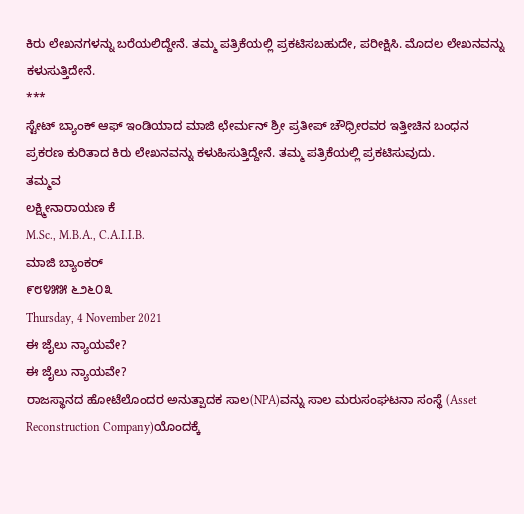ಕಿರು ಲೇಖನಗಳನ್ನು ಬರೆಯಲಿದ್ದೇನೆ. ತಮ್ಮ ಪತ್ರಿಕೆಯಲ್ಲಿ ಪ್ರಕಟಿಸಬಹುದೇ, ಪರೀಕ್ಷಿಸಿ. ಮೊದಲ ಲೇಖನವನ್ನು ಕಳುಸುತ್ತಿದೇನೆ.
***
ಸ್ಟೇಟ್ ಬ್ಯಾಂಕ್ ಆಫ್ ಇಂಡಿಯಾದ ಮಾಜಿ ಛೇರ್ಮನ್ ಶ್ರೀ ಪ್ರತೀಪ್ ಚೌಧ್ರೀರವರ ಇತ್ತೀಚಿನ ಬಂಧನ ಪ್ರಕರಣ ಕುರಿತಾದ ಕಿರು ಲೇಖನವನ್ನು ಕಳುಹಿಸುತ್ತಿದ್ದೇನೆ. ತಮ್ಮ ಪತ್ರಿಕೆಯಲ್ಲಿ ಪ್ರಕಟಿಸುವುದು.
ತಮ್ಮವ
ಲಕ್ಷ್ಮೀನಾರಾಯಣ ಕೆ
M.Sc., M.B.A., C.A.I.I.B.
ಮಾಜಿ ಬ್ಯಾಂಕರ್
೯೮೪೫೫ ೬೨೬೦೩
Thursday, 4 November 2021
ಈ ಜೈಲು ನ್ಯಾಯವೇ?
ಈ ಜೈಲು ನ್ಯಾಯವೇ?
ರಾಜಸ್ಥಾನದ ಹೋಟೆಲೊಂದರ ಅನುತ್ಪಾದಕ ಸಾಲ(NPA)ವನ್ನು ಸಾಲ ಮರುಸಂಘಟನಾ ಸಂಸ್ಥೆ (Asset Reconstruction Company)ಯೊಂದಕ್ಕೆ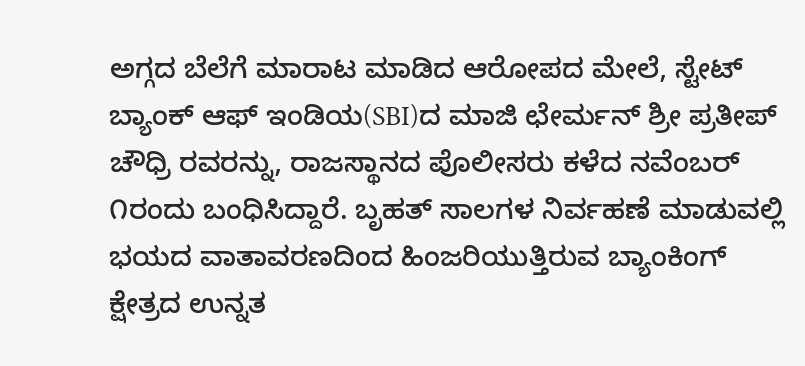ಅಗ್ಗದ ಬೆಲೆಗೆ ಮಾರಾಟ ಮಾಡಿದ ಆರೋಪದ ಮೇಲೆ, ಸ್ಟೇಟ್ ಬ್ಯಾಂಕ್ ಆಫ್ ಇಂಡಿಯ(SBI)ದ ಮಾಜಿ ಛೇರ್ಮನ್ ಶ್ರೀ ಪ್ರತೀಪ್ ಚೌಧ್ರಿ ರವರನ್ನು, ರಾಜಸ್ಥಾನದ ಪೊಲೀಸರು ಕಳೆದ ನವೆಂಬರ್ ೧ರಂದು ಬಂಧಿಸಿದ್ದಾರೆ. ಬೃಹತ್ ಸಾಲಗಳ ನಿರ್ವಹಣೆ ಮಾಡುವಲ್ಲಿ ಭಯದ ವಾತಾವರಣದಿಂದ ಹಿಂಜರಿಯುತ್ತಿರುವ ಬ್ಯಾಂಕಿಂಗ್ ಕ್ಷೇತ್ರದ ಉನ್ನತ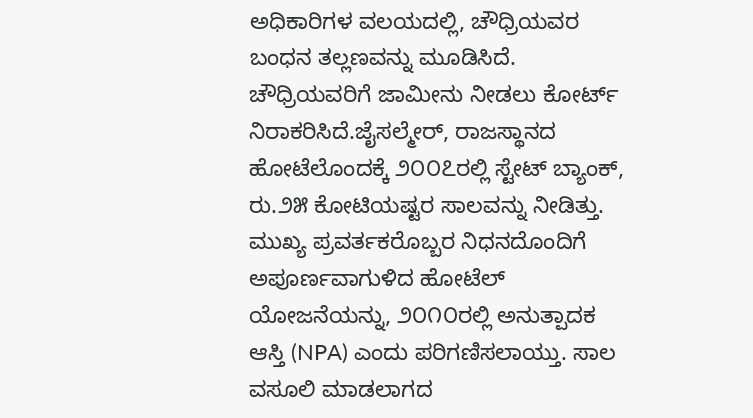ಅಧಿಕಾರಿಗಳ ವಲಯದಲ್ಲಿ, ಚೌಧ್ರಿಯವರ ಬಂಧನ ತಲ್ಲಣವನ್ನು ಮೂಡಿಸಿದೆ. ಚೌಧ್ರಿಯವರಿಗೆ ಜಾಮೀನು ನೀಡಲು ಕೋರ್ಟ್ ನಿರಾಕರಿಸಿದೆ.ಜೈಸಲ್ಮೇರ್, ರಾಜಸ್ಥಾನದ ಹೋಟೆಲೊಂದಕ್ಕೆ ೨೦೦೭ರಲ್ಲಿ ಸ್ಟೇಟ್ ಬ್ಯಾಂಕ್, ರು.೨೫ ಕೋಟಿಯಷ್ಟರ ಸಾಲವನ್ನು ನೀಡಿತ್ತು. ಮುಖ್ಯ ಪ್ರವರ್ತಕರೊಬ್ಬರ ನಿಧನದೊಂದಿಗೆ ಅಪೂರ್ಣವಾಗುಳಿದ ಹೋಟೆಲ್ ಯೋಜನೆಯನ್ನು, ೨೦೧೦ರಲ್ಲಿ ಅನುತ್ಪಾದಕ ಆಸ್ತಿ (NPA) ಎಂದು ಪರಿಗಣಿಸಲಾಯ್ತು. ಸಾಲ ವಸೂಲಿ ಮಾಡಲಾಗದ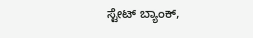ಸ್ಟೇಟ್ ಬ್ಯಾಂಕ್,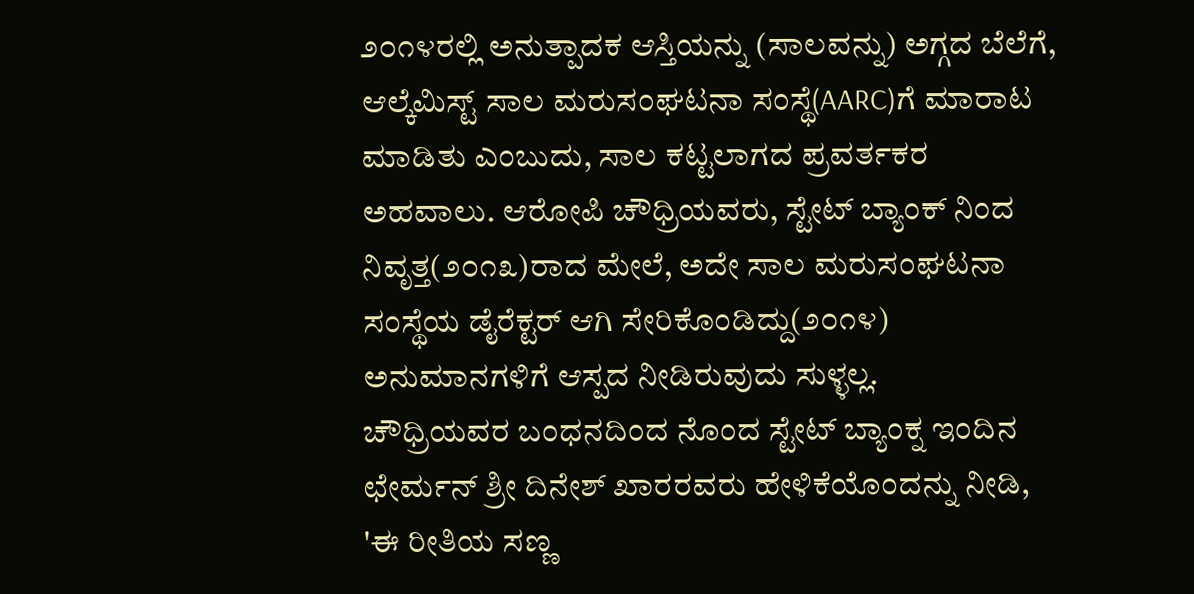೨೦೧೪ರಲ್ಲಿ ಅನುತ್ಪಾದಕ ಆಸ್ತಿಯನ್ನು (ಸಾಲವನ್ನು) ಅಗ್ಗದ ಬೆಲೆಗೆ, ಆಲ್ಕೆಮಿಸ್ಟ್ ಸಾಲ ಮರುಸಂಘಟನಾ ಸಂಸ್ಥೆ(AARC)ಗೆ ಮಾರಾಟ ಮಾಡಿತು ಎಂಬುದು, ಸಾಲ ಕಟ್ಟಲಾಗದ ಪ್ರವರ್ತಕರ ಅಹವಾಲು. ಆರೋಪಿ ಚೌಧ್ರಿಯವರು, ಸ್ಟೇಟ್ ಬ್ಯಾಂಕ್ ನಿಂದ ನಿವೃತ್ತ(೨೦೧೩)ರಾದ ಮೇಲೆ, ಅದೇ ಸಾಲ ಮರುಸಂಘಟನಾ ಸಂಸ್ಥೆಯ ಡೈರೆಕ್ಟರ್ ಆಗಿ ಸೇರಿಕೊಂಡಿದ್ದು(೨೦೧೪) ಅನುಮಾನಗಳಿಗೆ ಆಸ್ಪದ ನೀಡಿರುವುದು ಸುಳ್ಳಲ್ಲ.
ಚೌಧ್ರಿಯವರ ಬಂಧನದಿಂದ ನೊಂದ ಸ್ಟೇಟ್ ಬ್ಯಾಂಕ್ನ ಇಂದಿನ ಛೇರ್ಮನ್ ಶ್ರೀ ದಿನೇಶ್ ಖಾರರವರು ಹೇಳಿಕೆಯೊಂದನ್ನು ನೀಡಿ, 'ಈ ರೀತಿಯ ಸಣ್ಣ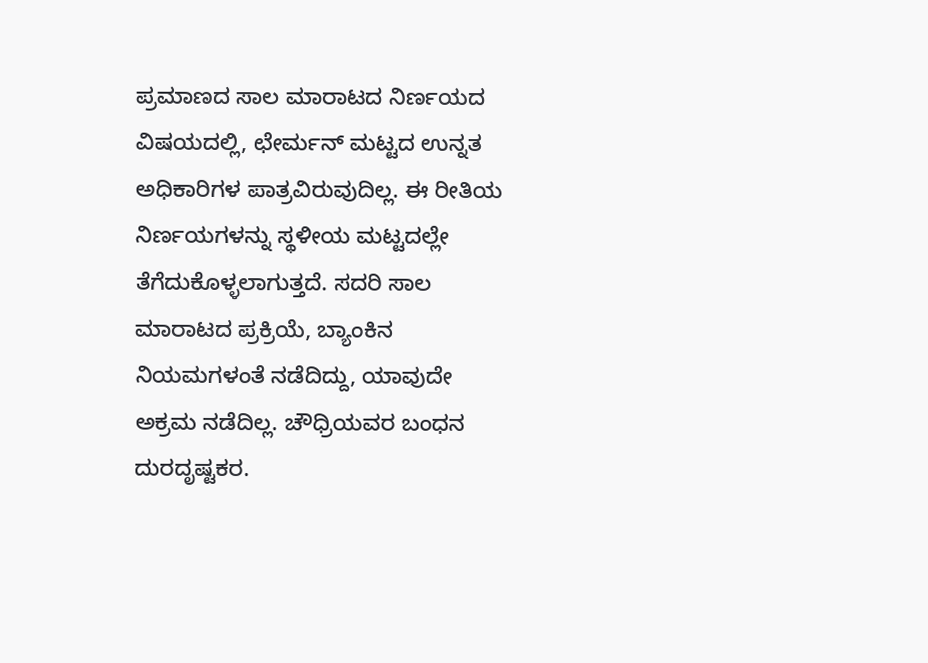ಪ್ರಮಾಣದ ಸಾಲ ಮಾರಾಟದ ನಿರ್ಣಯದ ವಿಷಯದಲ್ಲಿ, ಛೇರ್ಮನ್ ಮಟ್ಟದ ಉನ್ನತ ಅಧಿಕಾರಿಗಳ ಪಾತ್ರವಿರುವುದಿಲ್ಲ. ಈ ರೀತಿಯ ನಿರ್ಣಯಗಳನ್ನು ಸ್ಥಳೀಯ ಮಟ್ಟದಲ್ಲೇ ತೆಗೆದುಕೊಳ್ಳಲಾಗುತ್ತದೆ. ಸದರಿ ಸಾಲ ಮಾರಾಟದ ಪ್ರಕ್ರಿಯೆ, ಬ್ಯಾಂಕಿನ ನಿಯಮಗಳಂತೆ ನಡೆದಿದ್ದು, ಯಾವುದೇ ಅಕ್ರಮ ನಡೆದಿಲ್ಲ. ಚೌಧ್ರಿಯವರ ಬಂಧನ ದುರದೃಷ್ಟಕರ.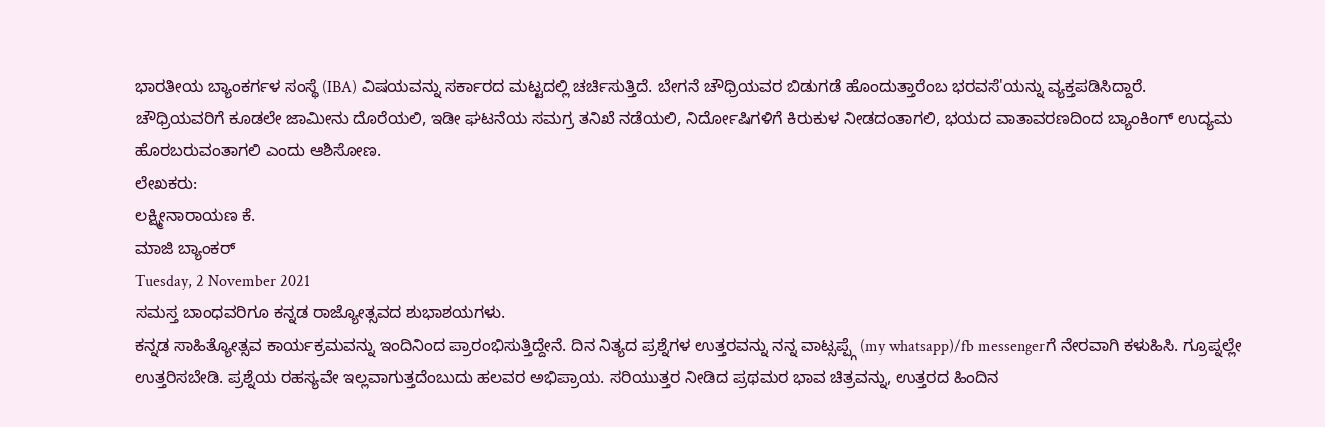ಭಾರತೀಯ ಬ್ಯಾಂಕರ್ಗಳ ಸಂಸ್ಥೆ (IBA) ವಿಷಯವನ್ನು ಸರ್ಕಾರದ ಮಟ್ಟದಲ್ಲಿ ಚರ್ಚಿಸುತ್ತಿದೆ. ಬೇಗನೆ ಚೌಧ್ರಿಯವರ ಬಿಡುಗಡೆ ಹೊಂದುತ್ತಾರೆಂಬ ಭರವಸೆ'ಯನ್ನು ವ್ಯಕ್ತಪಡಿಸಿದ್ದಾರೆ.
ಚೌಧ್ರಿಯವರಿಗೆ ಕೂಡಲೇ ಜಾಮೀನು ದೊರೆಯಲಿ, ಇಡೀ ಘಟನೆಯ ಸಮಗ್ರ ತನಿಖೆ ನಡೆಯಲಿ, ನಿರ್ದೋಷಿಗಳಿಗೆ ಕಿರುಕುಳ ನೀಡದಂತಾಗಲಿ, ಭಯದ ವಾತಾವರಣದಿಂದ ಬ್ಯಾಂಕಿಂಗ್ ಉದ್ಯಮ ಹೊರಬರುವಂತಾಗಲಿ ಎಂದು ಆಶಿಸೋಣ.
ಲೇಖಕರು:
ಲಕ್ಷ್ಮೀನಾರಾಯಣ ಕೆ.
ಮಾಜಿ ಬ್ಯಾಂಕರ್
Tuesday, 2 November 2021
ಸಮಸ್ತ ಬಾಂಧವರಿಗೂ ಕನ್ನಡ ರಾಜ್ಯೋತ್ಸವದ ಶುಭಾಶಯಗಳು.
ಕನ್ನಡ ಸಾಹಿತ್ಯೋತ್ಸವ ಕಾರ್ಯಕ್ರಮವನ್ನು ಇಂದಿನಿಂದ ಪ್ರಾರಂಭಿಸುತ್ತಿದ್ದೇನೆ. ದಿನ ನಿತ್ಯದ ಪ್ರಶ್ನೆಗಳ ಉತ್ತರವನ್ನು ನನ್ನ ವಾಟ್ಸಪ್ಪ್ಗೆ (my whatsapp)/fb messengerಗೆ ನೇರವಾಗಿ ಕಳುಹಿಸಿ. ಗ್ರೂಪ್ನಲ್ಲೇ ಉತ್ತರಿಸಬೇಡಿ. ಪ್ರಶ್ನೆಯ ರಹಸ್ಯವೇ ಇಲ್ಲವಾಗುತ್ತದೆಂಬುದು ಹಲವರ ಅಭಿಪ್ರಾಯ. ಸರಿಯುತ್ತರ ನೀಡಿದ ಪ್ರಥಮರ ಭಾವ ಚಿತ್ರವನ್ನು, ಉತ್ತರದ ಹಿಂದಿನ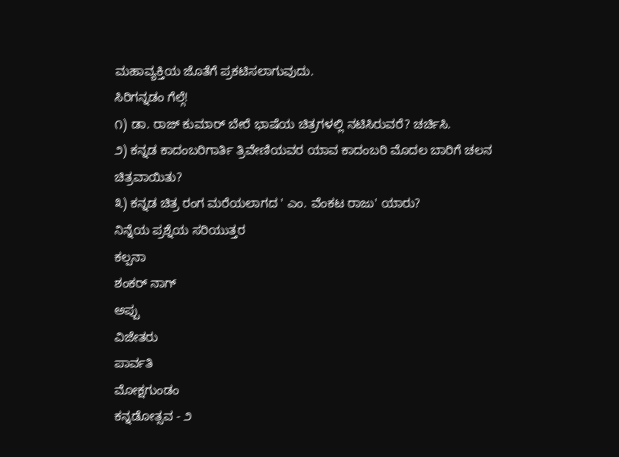ಮಹಾವ್ಯಕ್ತಿಯ ಜೊತೆಗೆ ಪ್ರಕಟಿಸಲಾಗುವುದು.
ಸಿರಿಗನ್ನಡಂ ಗೆಲ್ಗೆ!
೧) ಡಾ. ರಾಜ್ ಕುಮಾರ್ ಬೇರೆ ಭಾಷೆಯ ಚಿತ್ರಗಳಲ್ಲಿ ನಟಿಸಿರುವರೆ? ಚರ್ಚಿಸಿ.
೨) ಕನ್ನಡ ಕಾದಂಬರಿಗಾರ್ತಿ ತ್ರಿವೇಣಿಯವರ ಯಾವ ಕಾದಂಬರಿ ಮೊದಲ ಬಾರಿಗೆ ಚಲನ ಚಿತ್ರವಾಯಿತು?
೩) ಕನ್ನಡ ಚಿತ್ರ ರಂಗ ಮರೆಯಲಾಗದ ' ಎಂ. ವೆಂಕಟ ರಾಜು' ಯಾರು?
ನಿನ್ನೆಯ ಪ್ರಶ್ನೆಯ ಸರಿಯುತ್ತರ
ಕಲ್ಪನಾ
ಶಂಕರ್ ನಾಗ್
ಅಪ್ಪು
ವಿಜೇತರು
ಪಾರ್ವತಿ
ಮೋಕ್ಷಗುಂಡಂ
ಕನ್ನಡೋತ್ಸವ - ೨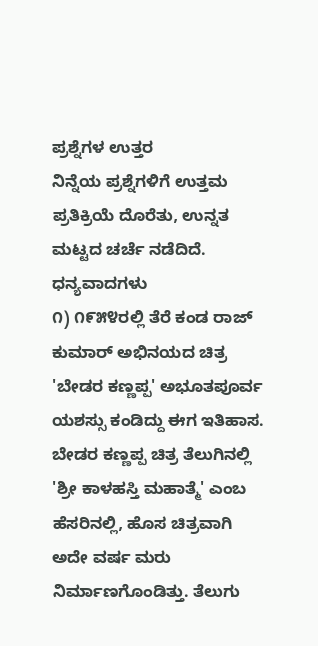ಪ್ರಶ್ನೆಗಳ ಉತ್ತರ
ನಿನ್ನೆಯ ಪ್ರಶ್ನೆಗಳಿಗೆ ಉತ್ತಮ ಪ್ರತಿಕ್ರಿಯೆ ದೊರೆತು, ಉನ್ನತ ಮಟ್ಟದ ಚರ್ಚೆ ನಡೆದಿದೆ. ಧನ್ಯವಾದಗಳು
೧) ೧೯೫೪ರಲ್ಲಿ ತೆರೆ ಕಂಡ ರಾಜ್ ಕುಮಾರ್ ಅಭಿನಯದ ಚಿತ್ರ 'ಬೇಡರ ಕಣ್ಣಪ್ಪ' ಅಭೂತಪೂರ್ವ ಯಶಸ್ಸು ಕಂಡಿದ್ದು ಈಗ ಇತಿಹಾಸ. ಬೇಡರ ಕಣ್ಣಪ್ಪ ಚಿತ್ರ ತೆಲುಗಿನಲ್ಲಿ 'ಶ್ರೀ ಕಾಳಹಸ್ತಿ ಮಹಾತ್ಮೆ' ಎಂಬ ಹೆಸರಿನಲ್ಲಿ, ಹೊಸ ಚಿತ್ರವಾಗಿ ಅದೇ ವರ್ಷ ಮರು ನಿರ್ಮಾಣಗೊಂಡಿತ್ತು. ತೆಲುಗು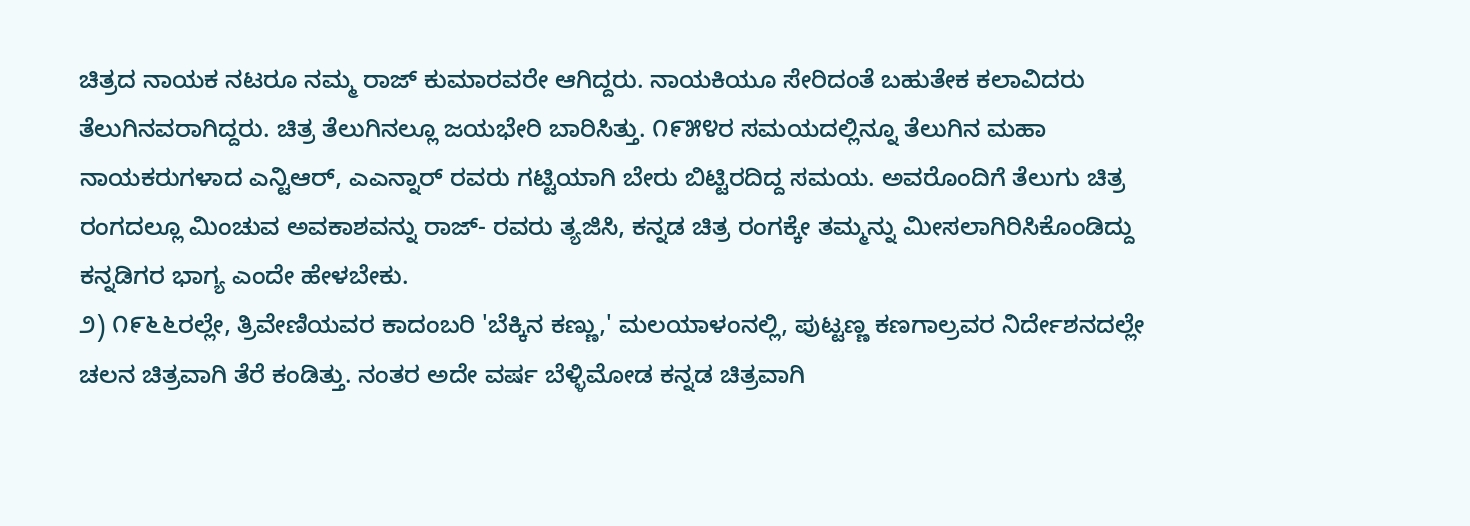ಚಿತ್ರದ ನಾಯಕ ನಟರೂ ನಮ್ಮ ರಾಜ್ ಕುಮಾರವರೇ ಆಗಿದ್ದರು. ನಾಯಕಿಯೂ ಸೇರಿದಂತೆ ಬಹುತೇಕ ಕಲಾವಿದರು ತೆಲುಗಿನವರಾಗಿದ್ದರು. ಚಿತ್ರ ತೆಲುಗಿನಲ್ಲೂ ಜಯಭೇರಿ ಬಾರಿಸಿತ್ತು. ೧೯೫೪ರ ಸಮಯದಲ್ಲಿನ್ನೂ ತೆಲುಗಿನ ಮಹಾ ನಾಯಕರುಗಳಾದ ಎನ್ಟಿಆರ್, ಎಎನ್ನಾರ್ ರವರು ಗಟ್ಟಿಯಾಗಿ ಬೇರು ಬಿಟ್ಟಿರದಿದ್ದ ಸಮಯ. ಅವರೊಂದಿಗೆ ತೆಲುಗು ಚಿತ್ರ ರಂಗದಲ್ಲೂ ಮಿಂಚುವ ಅವಕಾಶವನ್ನು ರಾಜ್- ರವರು ತ್ಯಜಿಸಿ, ಕನ್ನಡ ಚಿತ್ರ ರಂಗಕ್ಕೇ ತಮ್ಮನ್ನು ಮೀಸಲಾಗಿರಿಸಿಕೊಂಡಿದ್ದು ಕನ್ನಡಿಗರ ಭಾಗ್ಯ ಎಂದೇ ಹೇಳಬೇಕು.
೨) ೧೯೬೬ರಲ್ಲೇ, ತ್ರಿವೇಣಿಯವರ ಕಾದಂಬರಿ 'ಬೆಕ್ಕಿನ ಕಣ್ಣು,' ಮಲಯಾಳಂನಲ್ಲಿ, ಪುಟ್ಟಣ್ಣ ಕಣಗಾಲ್ರವರ ನಿರ್ದೇಶನದಲ್ಲೇ ಚಲನ ಚಿತ್ರವಾಗಿ ತೆರೆ ಕಂಡಿತ್ತು. ನಂತರ ಅದೇ ವರ್ಷ ಬೆಳ್ಳಿಮೋಡ ಕನ್ನಡ ಚಿತ್ರವಾಗಿ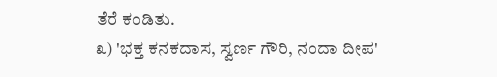ತೆರೆ ಕಂಡಿತು.
೩) 'ಭಕ್ತ ಕನಕದಾಸ, ಸ್ವರ್ಣ ಗೌರಿ, ನಂದಾ ದೀಪ'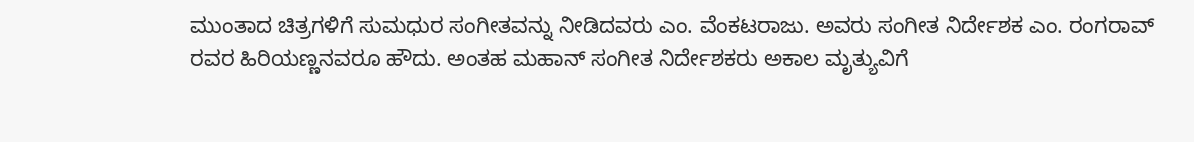ಮುಂತಾದ ಚಿತ್ರಗಳಿಗೆ ಸುಮಧುರ ಸಂಗೀತವನ್ನು ನೀಡಿದವರು ಎಂ. ವೆಂಕಟರಾಜು. ಅವರು ಸಂಗೀತ ನಿರ್ದೇಶಕ ಎಂ. ರಂಗರಾವ್ ರವರ ಹಿರಿಯಣ್ಣನವರೂ ಹೌದು. ಅಂತಹ ಮಹಾನ್ ಸಂಗೀತ ನಿರ್ದೇಶಕರು ಅಕಾಲ ಮೃತ್ಯುವಿಗೆ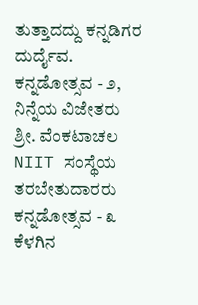ತುತ್ತಾದದ್ದು ಕನ್ನಡಿಗರ ದುರ್ದೈವ.
ಕನ್ನಡೋತ್ಸವ - ೨, ನಿನ್ನೆಯ ವಿಜೇತರು
ಶ್ರೀ. ವೆಂಕಟಾಚಲ
NIIT ಸಂಸ್ಥೆಯ ತರಬೇತುದಾರರು
ಕನ್ನಡೋತ್ಸವ - ೩
ಕೆಳಗಿನ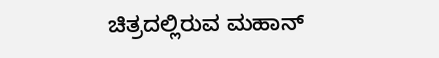ಚಿತ್ರದಲ್ಲಿರುವ ಮಹಾನ್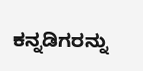ಕನ್ನಡಿಗರನ್ನು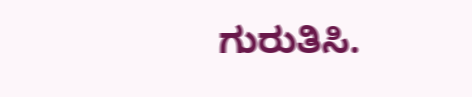ಗುರುತಿಸಿ.